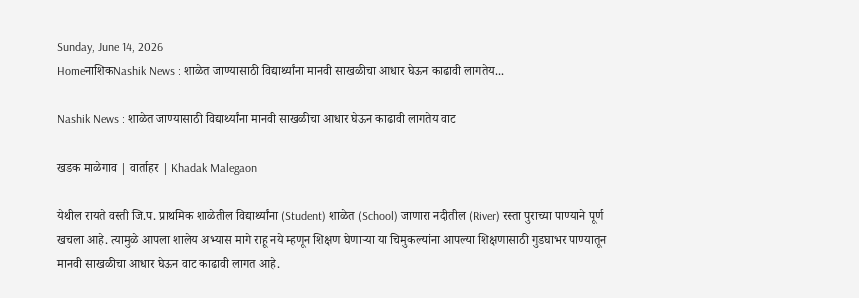Sunday, June 14, 2026
HomeनाशिकNashik News : शाळेत जाण्यासाठी विद्यार्थ्यांना मानवी साखळीचा आधार घेऊन काढावी लागतेय...

Nashik News : शाळेत जाण्यासाठी विद्यार्थ्यांना मानवी साखळीचा आधार घेऊन काढावी लागतेय वाट

खडक माळेगाव | वार्ताहर | Khadak Malegaon

येथील रायते वस्ती जि.प. प्राथमिक शाळेतील विद्यार्थ्यांना (Student) शाळेत (School) जाणारा नदीतील (River) रस्ता पुराच्या पाण्याने पूर्ण खचला आहे. त्यामुळे आपला शालेय अभ्यास मागे राहू नये म्हणून शिक्षण घेणाऱ्या या चिमुकल्यांना आपल्या शिक्षणासाठी गुडघाभर पाण्यातून मानवी साखळीचा आधार घेऊन वाट काढावी लागत आहे.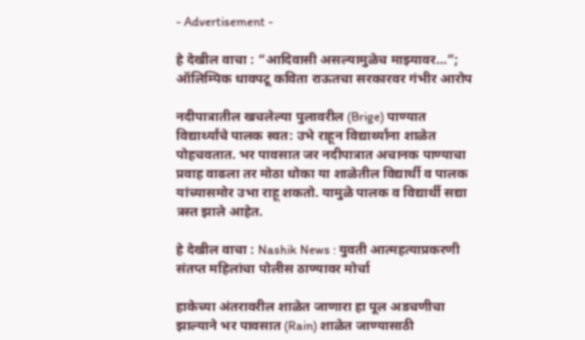- Advertisement -

हे देखील वाचा : “आदिवासी असल्यामुळेच माझ्यावर…”; ऑलिम्पिक धावपटू कविता राऊतचा सरकारवर गंभीर आरोप

नदीपात्रातील खचलेल्या पुलावरील (Brige) पाण्यात विद्यार्थ्यांचे पालक स्वत: उभे राहून विद्यार्थ्यांना शाळेत पोहचवतात. भर पावसात जर नदीपात्रात अचानक पाण्याचा प्रवाह वाढला तर मोठा धोका या शाळेतील विद्यार्थी व पालक यांच्यासमोर उभा राहू शकतो. यामुळे पालक व विद्यार्थी सद्या त्रस्त झाले आहेत.

हे देखील वाचा : Nashik News : युवती आत्महत्याप्रकरणी संतप्त महिलांचा पोलीस ठाण्यावर मोर्चा

हाकेच्या अंतरावरील शाळेत जाणारा हा पूल अडचणीचा झाल्याने भर पावसात (Rain) शाळेत जाण्यासाठी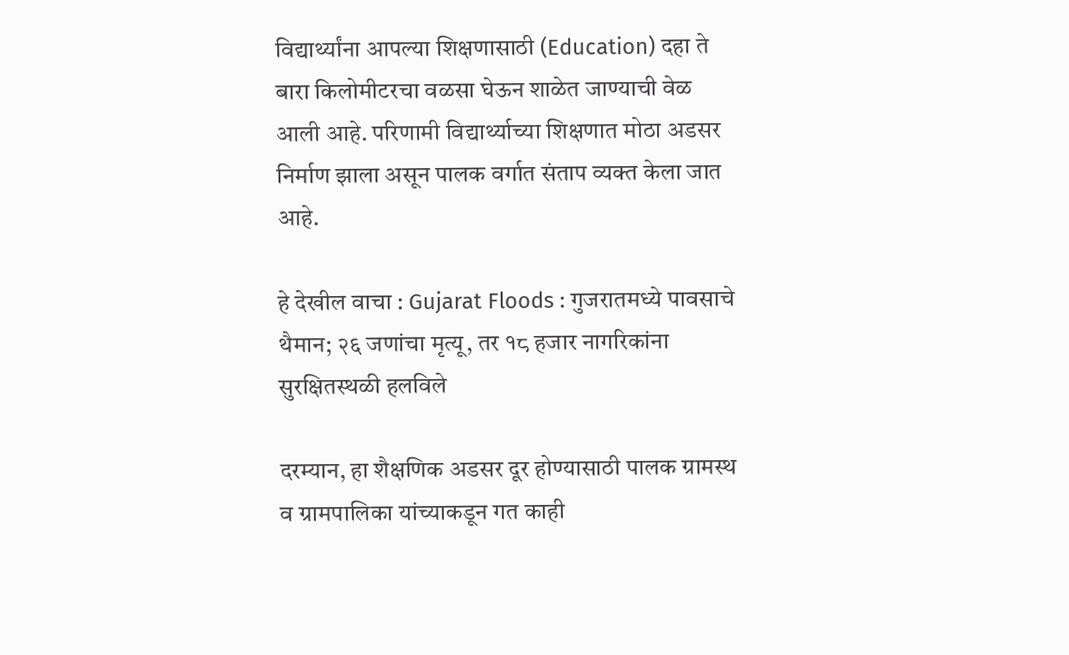विद्यार्थ्यांना आपल्या शिक्षणासाठी (Education) दहा ते बारा किलोमीटरचा वळसा घेऊन शाळेत जाण्याची वेळ आली आहे. परिणामी विद्यार्थ्याच्या शिक्षणात मोठा अडसर निर्माण झाला असून पालक वर्गात संताप व्यक्त केला जात आहे.

हे देखील वाचा : Gujarat Floods : गुजरातमध्ये पावसाचे थैमान; २६ जणांचा मृत्यू, तर १८ हजार नागरिकांना सुरक्षितस्थळी हलविले

दरम्यान, हा शैक्षणिक अडसर दूर होण्यासाठी पालक ग्रामस्थ व ग्रामपालिका यांच्याकडून गत काही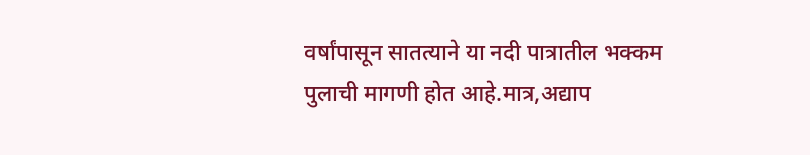वर्षांपासून सातत्याने या नदी पात्रातील भक्कम पुलाची मागणी होत आहे.मात्र,अद्याप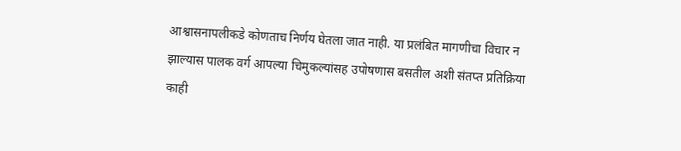आश्वासनापलीकडे कोणताच निर्णय घेतला जात नाही. या प्रलंबित मागणीचा विचार न झाल्यास पालक वर्ग आपल्या चिमुकल्यांसह उपोषणास बसतील अशी संतप्त प्रतिक्रिया काही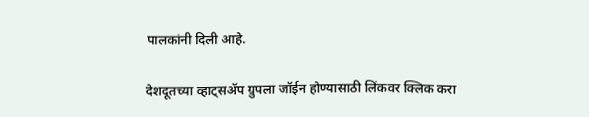पालकांनी दिली आहे.

देशदूतच्या व्हाट्सॲप ग्रुपला जॉईन होण्यासाठी लिंकवर क्लिक करा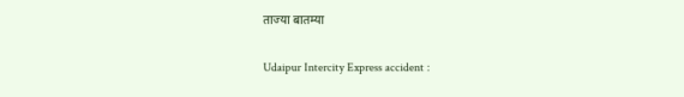ताज्या बातम्या

Udaipur Intercity Express accident :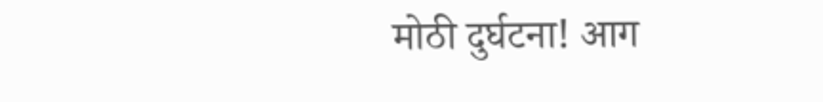मोठी दुर्घटना! आग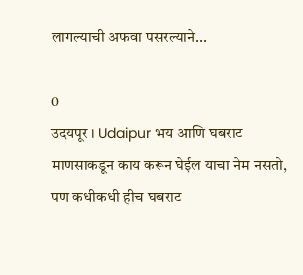लागल्याची अफवा पसरल्याने...

0
उदयपूर । Udaipur भय आणि घबराट माणसाकडून काय करून घेईल याचा नेम नसतो, पण कधीकधी हीच घबराट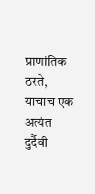प्राणांतिक ठरते, याचाच एक अत्यंत दुर्दैवी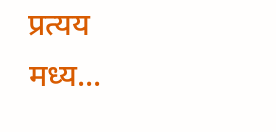प्रत्यय मध्य...